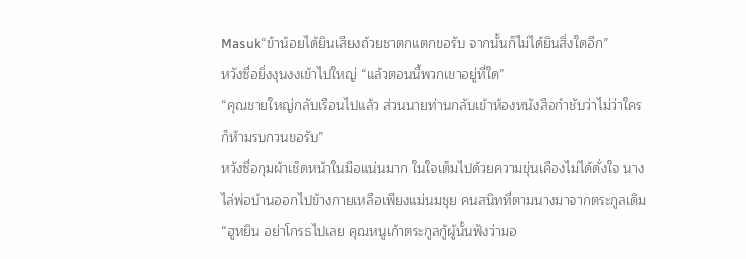Masuk“ข้าน้อยได้ยินเสียงถ้วยชาตกแตกขอรับ จากนั้นก็ไม่ได้ยินสิ่งใดอีก”
หวังซื่อยิ่งงุนงงเข้าไปใหญ่ “แล้วตอนนี้พวกเขาอยู่ที่ใด”
“คุณชายใหญ่กลับเรือนไปแล้ว ส่วนนายท่านกลับเข้าห้องหนังสือกำชับว่าไม่ว่าใครก็ห้ามรบกวนขอรับ”
หวังซื่อกุมผ้าเช็ดหน้าในมือแน่นมาก ในใจเต็มไปด้วยความขุ่นเคืองไม่ได้ดั่งใจ นางไล่พ่อบ้านออกไปข้างกายเหลือเพียงแม่นมชุย คนสนิทที่ตามนางมาจากตระกูลเดิม
“ฮูหยิน อย่าโกรธไปเลย คุณหนูเก้าตระกูลกู้ผู้นั้นฟังว่ามอ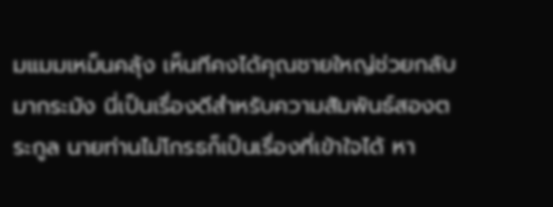มแมมเหม็นคลุ้ง เห็นทีคงได้คุณชายใหญ่ช่วยกลับมากระมัง นี่เป็นเรื่องดีสำหรับความสัมพันธ์สองตระกูล นายท่านไม่โกรธก็เป็นเรื่องที่เข้าใจได้ หา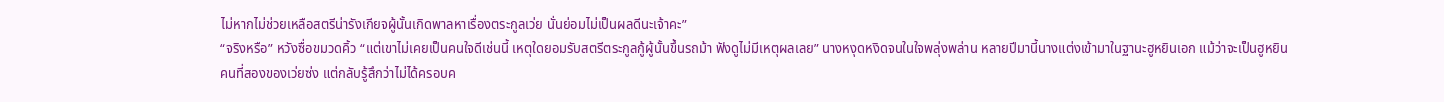ไม่หากไม่ช่วยเหลือสตรีน่ารังเกียจผู้นั้นเกิดพาลหาเรื่องตระกูลเว่ย นั่นย่อมไม่เป็นผลดีนะเจ้าคะ”
“จริงหรือ” หวังซื่อขมวดคิ้ว “แต่เขาไม่เคยเป็นคนใจดีเช่นนี้ เหตุใดยอมรับสตรีตระกูลกู้ผู้นั้นขึ้นรถม้า ฟังดูไม่มีเหตุผลเลย” นางหงุดหงิดจนในใจพลุ่งพล่าน หลายปีมานี้นางแต่งเข้ามาในฐานะฮูหยินเอก แม้ว่าจะเป็นฮูหยินคนที่สองของเว่ยซ่ง แต่กลับรู้สึกว่าไม่ได้ครอบค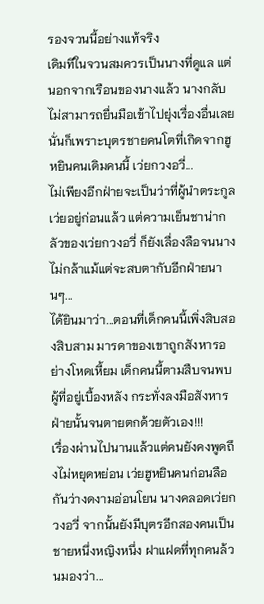รองจวนนี้อย่างแท้จริง
เดิมทีในจวนสมควรเป็นนางที่ดูแล แต่นอกจากเรือนของนางแล้ว นางกลับไม่สามารถยื่นมือเข้าไปยุ่งเรื่องอื่นเลย นั่นก็เพราะบุตรชายคนโตที่เกิดจากฮูหยินคนเดิมคนนี้ เว่ยกวงอวี่...
ไม่เพียงอีกฝ่ายจะเป็นว่าที่ผู้นำตระกูลเว่ยอยู่ก่อนแล้ว แต่ความเย็นชาน่ากลัวของเว่ยกวงอวี่ ก็ยังเลื่องลือจนนางไม่กล้าแม้แต่จะสบตากับอีกฝ่ายนานๆ...
ได้ยินมาว่า...ตอนที่เด็กคนนี้เพิ่งสิบสองสิบสาม มารดาของเขาถูกสังหารอย่างโหดเหี้ยม เด็กคนนี้ตามสืบจนพบผู้ที่อยู่เบื้องหลัง กระทั่งลงมือสังหารฝ่ายนั้นจนตายตกด้วยตัวเอง!!!
เรื่องผ่านไปนานแล้วแต่คนยังคงพูดถึงไม่หยุดหย่อน เว่ยฮูหยินคนก่อนลือกันว่างดงามอ่อนโยน นางคลอดเว่ยกวงอวี่ จากนั้นยังมีบุตรอีกสองคนเป็นชายหนึ่งหญิงหนึ่ง ฝาแฝดที่ทุกคนล้วนมองว่า...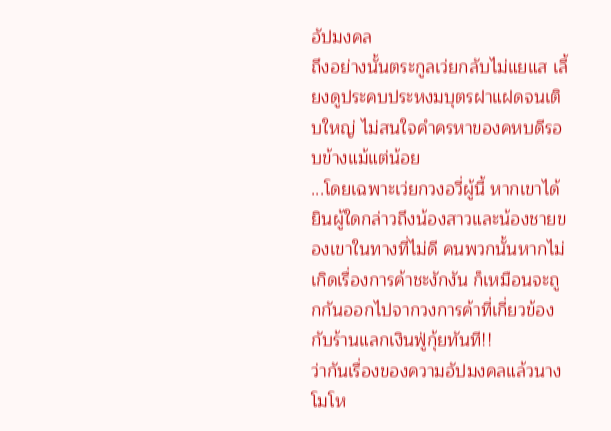อัปมงคล
ถึงอย่างนั้นตระกูลเว่ยกลับไม่แยแส เลี้ยงดูประคบประหงมบุตรฝาแฝดจนเติบใหญ่ ไม่สนใจคำครหาของคหบดีรอบข้างแม้แต่น้อย
...โดยเฉพาะเว่ยกวงอวี่ผู้นี้ หากเขาได้ยินผู้ใดกล่าวถึงน้องสาวและน้องชายของเขาในทางที่ไม่ดี คนพวกนั้นหากไม่เกิดเรื่องการค้าชะงักงัน ก็เหมือนจะถูกกันออกไปจากวงการค้าที่เกี่ยวข้องกับร้านแลกเงินฟู่กุ้ยทันที!!
ว่ากันเรื่องของความอัปมงคลแล้วนางโมโห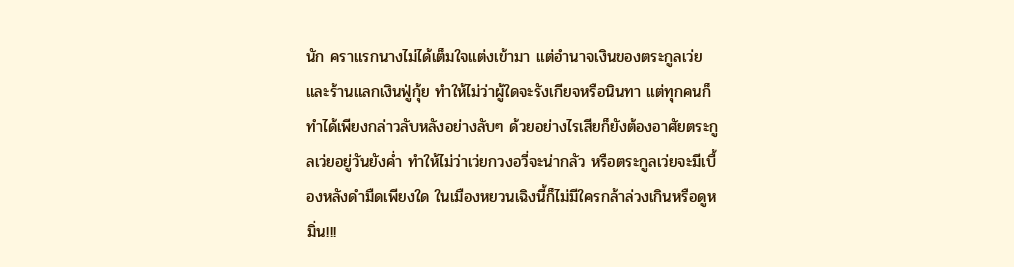นัก คราแรกนางไม่ได้เต็มใจแต่งเข้ามา แต่อำนาจเงินของตระกูลเว่ยและร้านแลกเงินฟู่กุ้ย ทำให้ไม่ว่าผู้ใดจะรังเกียจหรือนินทา แต่ทุกคนก็ทำได้เพียงกล่าวลับหลังอย่างลับๆ ด้วยอย่างไรเสียก็ยังต้องอาศัยตระกูลเว่ยอยู่วันยังค่ำ ทำให้ไม่ว่าเว่ยกวงอวี่จะน่ากลัว หรือตระกูลเว่ยจะมีเบื้องหลังดำมืดเพียงใด ในเมืองหยวนเฉิงนี้ก็ไม่มีใครกล้าล่วงเกินหรือดูหมิ่น!!!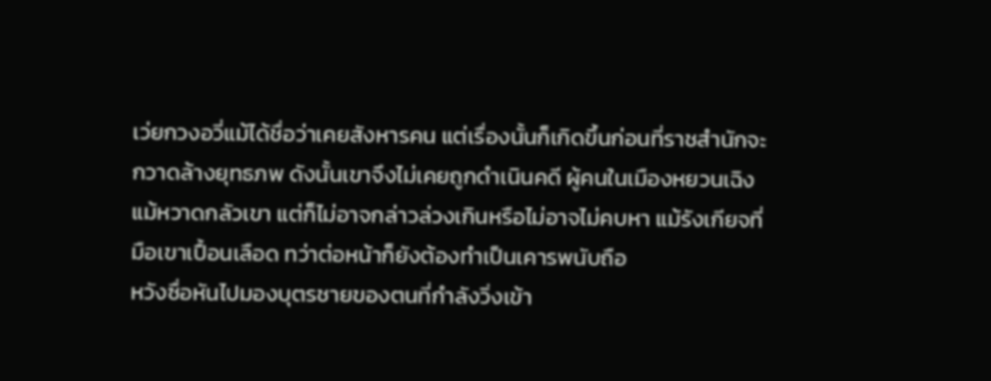เว่ยกวงอวี่แม้ได้ชื่อว่าเคยสังหารคน แต่เรื่องนั้นก็เกิดขึ้นก่อนที่ราชสำนักจะกวาดล้างยุทธภพ ดังนั้นเขาจึงไม่เคยถูกดำเนินคดี ผู้คนในเมืองหยวนเฉิงแม้หวาดกลัวเขา แต่ก็ไม่อาจกล่าวล่วงเกินหรือไม่อาจไม่คบหา แม้รังเกียจที่มือเขาเปื้อนเลือด ทว่าต่อหน้าก็ยังต้องทำเป็นเคารพนับถือ
หวังซื่อหันไปมองบุตรชายของตนที่กำลังวิ่งเข้า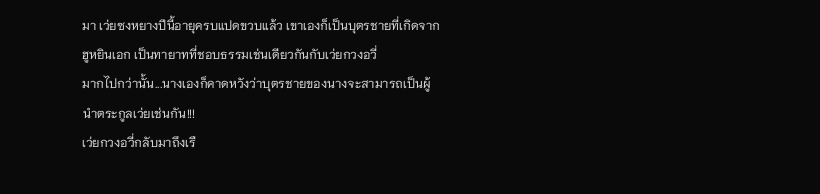มา เว่ยซงหยางปีนี้อายุครบแปดขวบแล้ว เขาเองก็เป็นบุตรชายที่เกิดจากฮูหยินเอก เป็นทายาทที่ชอบธรรมเช่นเดียวกันกับเว่ยกวงอวี่
มากไปกว่านั้น...นางเองก็คาดหวังว่าบุตรชายของนางจะสามารถเป็นผู้นำตระกูลเว่ยเช่นกัน!!!
เว่ยกวงอวี่กลับมาถึงเรื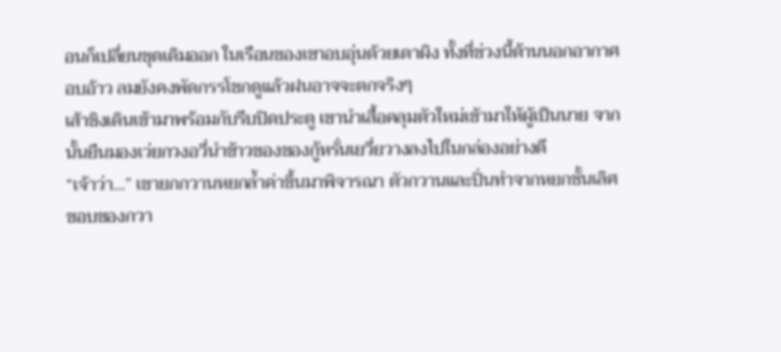อนก็เปลี่ยนชุดเดิมออก ในเรือนของเขาอบอุ่นด้วยเตาผิง ทั้งที่ช่วงนี้ด้านนอกอากาศอบอ้าว ลมยังคงพัดกรรโชกดูแล้วฝนอาจจะตกจริงๆ
เส้าชิงเดินเข้ามาพร้อมกับรีบปิดประตู เขานำเสื้อคลุมตัวใหม่เข้ามาให้ผู้เป็นนาย จากนั้นยืนมองเว่ยกวงอวี่นำข้าวของของกู้หรั่นเยวี่ยวางลงไปในกล่องอย่างดี
“เจ้าว่า...” เขายกกวานหยกล้ำค่าขึ้นมาพิจารณา ตัวกวานและปิ่นทำจากหยกชั้นเลิศ ขอบของกวา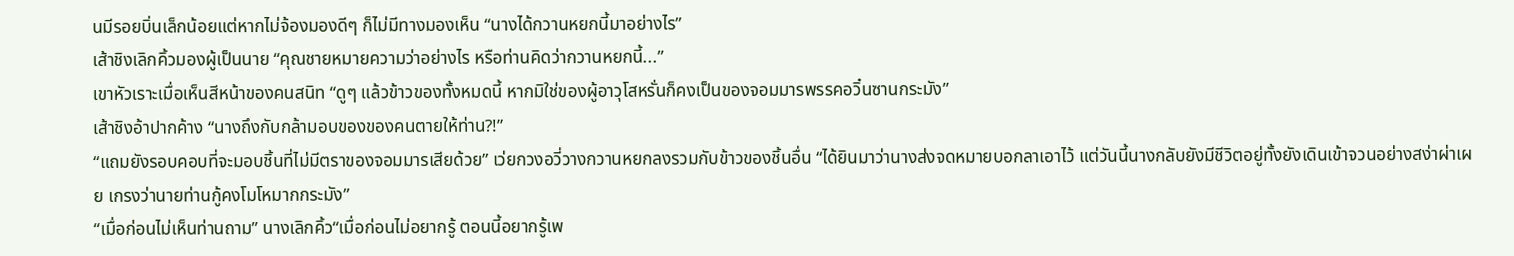นมีรอยบิ่นเล็กน้อยแต่หากไม่จ้องมองดีๆ ก็ไม่มีทางมองเห็น “นางได้กวานหยกนี้มาอย่างไร”
เส้าชิงเลิกคิ้วมองผู้เป็นนาย “คุณชายหมายความว่าอย่างไร หรือท่านคิดว่ากวานหยกนี้...”
เขาหัวเราะเมื่อเห็นสีหน้าของคนสนิท “ดูๆ แล้วข้าวของทั้งหมดนี้ หากมิใช่ของผู้อาวุโสหรั่นก็คงเป็นของจอมมารพรรคอวิ๋นซานกระมัง”
เส้าชิงอ้าปากค้าง “นางถึงกับกล้ามอบของของคนตายให้ท่าน?!”
“แถมยังรอบคอบที่จะมอบชิ้นที่ไม่มีตราของจอมมารเสียด้วย” เว่ยกวงอวี่วางกวานหยกลงรวมกับข้าวของชิ้นอื่น “ได้ยินมาว่านางส่งจดหมายบอกลาเอาไว้ แต่วันนี้นางกลับยังมีชีวิตอยู่ทั้งยังเดินเข้าจวนอย่างสง่าผ่าเผย เกรงว่านายท่านกู้คงโมโหมากกระมัง”
“เมื่อก่อนไม่เห็นท่านถาม” นางเลิกคิ้ว“เมื่อก่อนไม่อยากรู้ ตอนนี้อยากรู้เพ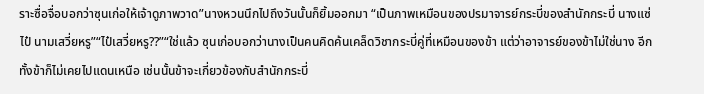ราะซื่อจื่อบอกว่าซุนเก่อให้เจ้าดูภาพวาด”นางหวนนึกไปถึงวันนั้นก็ยิ้มออกมา “เป็นภาพเหมือนของปรมาจารย์กระบี่ของสำนักกระบี่ นางแซ่ไป๋ นามเสวี่ยหรู”“ไป๋เสวี่ยหรู??”“ใช่แล้ว ซุนเก่อบอกว่านางเป็นคนคิดค้นเคล็ดวิชากระบี่คู่ที่เหมือนของข้า แต่ว่าอาจารย์ของข้าไม่ใช่นาง อีกทั้งข้าก็ไม่เคยไปแดนเหนือ เช่นนั้นข้าจะเกี่ยวข้องกับสำนักกระบี่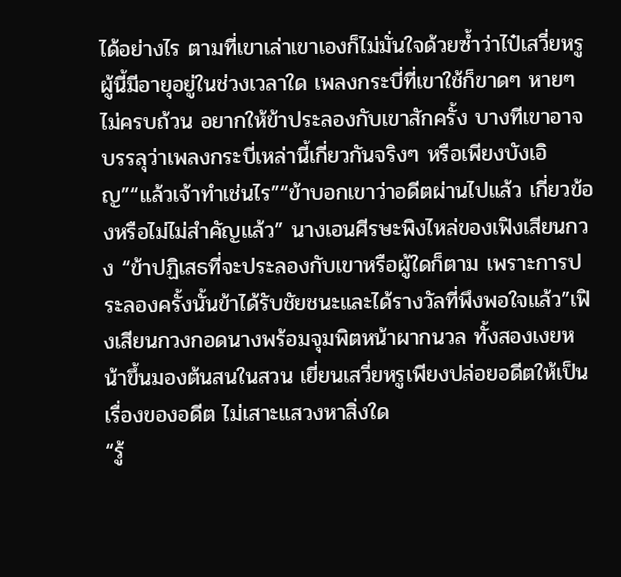ได้อย่างไร ตามที่เขาเล่าเขาเองก็ไม่มั่นใจด้วยซ้ำว่าไป๋เสวี่ยหรูผู้นี้มีอายุอยู่ในช่วงเวลาใด เพลงกระบี่ที่เขาใช้ก็ขาดๆ หายๆ ไม่ครบถ้วน อยากให้ข้าประลองกับเขาสักครั้ง บางทีเขาอาจบรรลุว่าเพลงกระบี่เหล่านี้เกี่ยวกันจริงๆ หรือเพียงบังเอิญ”“แล้วเจ้าทำเช่นไร”“ข้าบอกเขาว่าอดีตผ่านไปแล้ว เกี่ยวข้องหรือไม่ไม่สำคัญแล้ว” นางเอนศีรษะพิงไหล่ของเฟิงเสียนกวง “ข้าปฏิเสธที่จะประลองกับเขาหรือผู้ใดก็ตาม เพราะการประลองครั้งนั้นข้าได้รับชัยชนะและได้รางวัลที่พึงพอใจแล้ว”เฟิงเสียนกวงกอดนางพร้อมจุมพิตหน้าผากนวล ทั้งสองเงยหน้าขึ้นมองต้นสนในสวน เยี่ยนเสวี่ยหรูเพียงปล่อยอดีตให้เป็นเรื่องของอดีต ไม่เสาะแสวงหาสิ่งใด
“รู้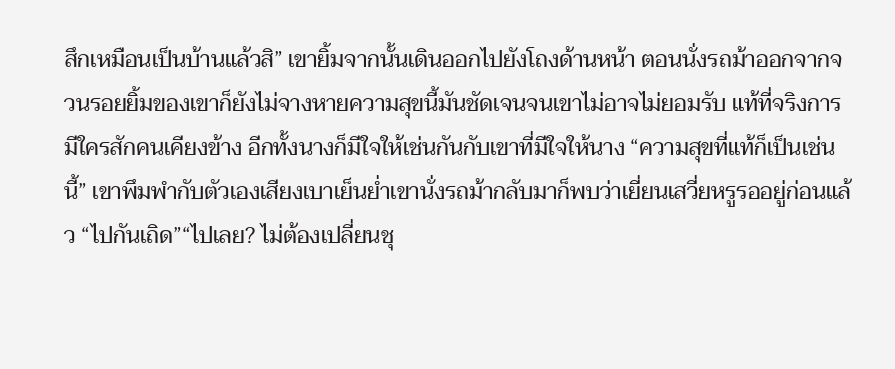สึกเหมือนเป็นบ้านแล้วสิ” เขายิ้มจากนั้นเดินออกไปยังโถงด้านหน้า ตอนนั่งรถม้าออกจากจวนรอยยิ้มของเขาก็ยังไม่จางหายความสุขนี้มันชัดเจนจนเขาไม่อาจไม่ยอมรับ แท้ที่จริงการมีใครสักคนเคียงข้าง อีกทั้งนางก็มีใจให้เช่นกันกับเขาที่มีใจให้นาง “ความสุขที่แท้ก็เป็นเช่นนี้” เขาพึมพำกับตัวเองเสียงเบาเย็นย่ำเขานั่งรถม้ากลับมาก็พบว่าเยี่ยนเสวี่ยหรูรออยู่ก่อนแล้ว “ไปกันเถิด”“ไปเลย? ไม่ต้องเปลี่ยนชุ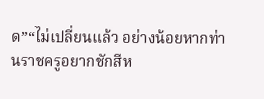ด”“ไม่เปลี่ยนแล้ว อย่างน้อยหากท่านราชครูอยากชักสีห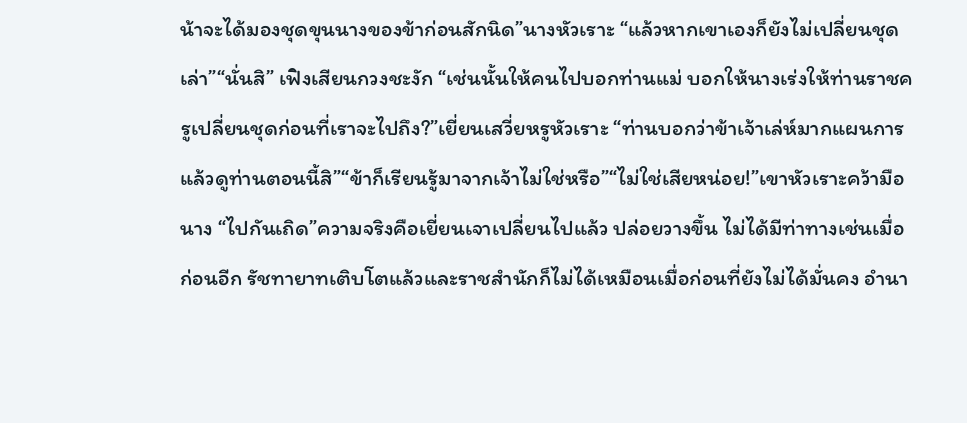น้าจะได้มองชุดขุนนางของข้าก่อนสักนิด”นางหัวเราะ “แล้วหากเขาเองก็ยังไม่เปลี่ยนชุดเล่า”“นั่นสิ” เฟิงเสียนกวงชะงัก “เช่นนั้นให้คนไปบอกท่านแม่ บอกให้นางเร่งให้ท่านราชครูเปลี่ยนชุดก่อนที่เราจะไปถึง?”เยี่ยนเสวี่ยหรูหัวเราะ “ท่านบอกว่าข้าเจ้าเล่ห์มากแผนการ แล้วดูท่านตอนนี้สิ”“ข้าก็เรียนรู้มาจากเจ้าไม่ใช่หรือ”“ไม่ใช่เสียหน่อย!”เขาหัวเราะคว้ามือนาง “ไปกันเถิด”ความจริงคือเยี่ยนเจาเปลี่ยนไปแล้ว ปล่อยวางขึ้น ไม่ได้มีท่าทางเช่นเมื่อก่อนอีก รัชทายาทเติบโตแล้วและราชสำนักก็ไม่ได้เหมือนเมื่อก่อนที่ยังไม่ได้มั่นคง อำนา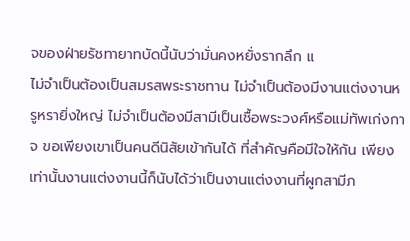จของฝ่ายรัชทายาทบัดนี้นับว่ามั่นคงหยั่งรากลึก แ
ไม่จำเป็นต้องเป็นสมรสพระราชทาน ไม่จำเป็นต้องมีงานแต่งงานหรูหรายิ่งใหญ่ ไม่จำเป็นต้องมีสามีเป็นเชื้อพระวงศ์หรือแม่ทัพเก่งกาจ ขอเพียงเขาเป็นคนดีนิสัยเข้ากันได้ ที่สำคัญคือมีใจให้กัน เพียงเท่านั้นงานแต่งงานนี้ก็นับได้ว่าเป็นงานแต่งงานที่ผูกสามีภ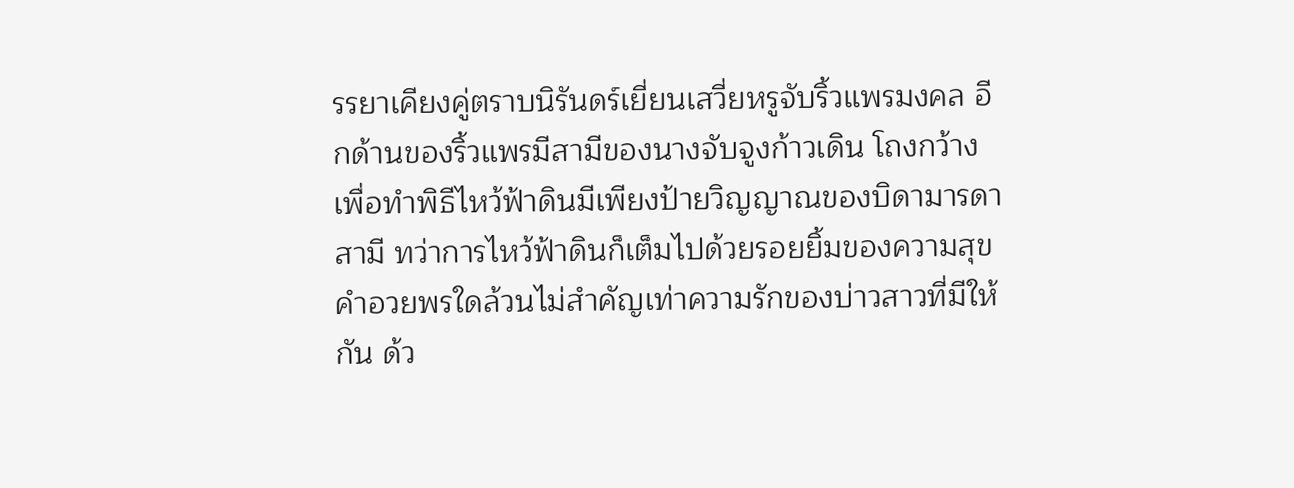รรยาเคียงคู่ตราบนิรันดร์เยี่ยนเสวี่ยหรูจับริ้วแพรมงคล อีกด้านของริ้วแพรมีสามีของนางจับจูงก้าวเดิน โถงกว้างเพื่อทำพิธีไหว้ฟ้าดินมีเพียงป้ายวิญญาณของบิดามารดาสามี ทว่าการไหว้ฟ้าดินก็เต็มไปด้วยรอยยิ้มของความสุขคำอวยพรใดล้วนไม่สำคัญเท่าความรักของบ่าวสาวที่มีให้กัน ด้ว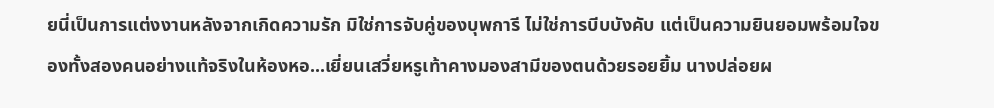ยนี่เป็นการแต่งงานหลังจากเกิดความรัก มิใช่การจับคู่ของบุพการี ไม่ใช่การบีบบังคับ แต่เป็นความยินยอมพร้อมใจของทั้งสองคนอย่างแท้จริงในห้องหอ...เยี่ยนเสวี่ยหรูเท้าคางมองสามีของตนด้วยรอยยิ้ม นางปล่อยผ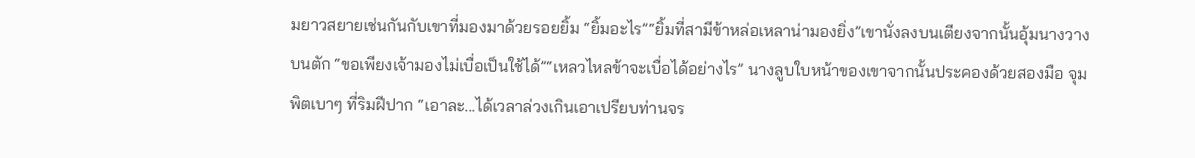มยาวสยายเช่นกันกับเขาที่มองมาด้วยรอยยิ้ม “ยิ้มอะไร”“ยิ้มที่สามีข้าหล่อเหลาน่ามองยิ่ง”เขานั่งลงบนเตียงจากนั้นอุ้มนางวางบนตัก “ขอเพียงเจ้ามองไม่เบื่อเป็นใช้ได้”“เหลวไหลข้าจะเบื่อได้อย่างไร” นางลูบใบหน้าของเขาจากนั้นประคองด้วยสองมือ จุมพิตเบาๆ ที่ริมฝีปาก “เอาละ...ได้เวลาล่วงเกินเอาเปรียบท่านจร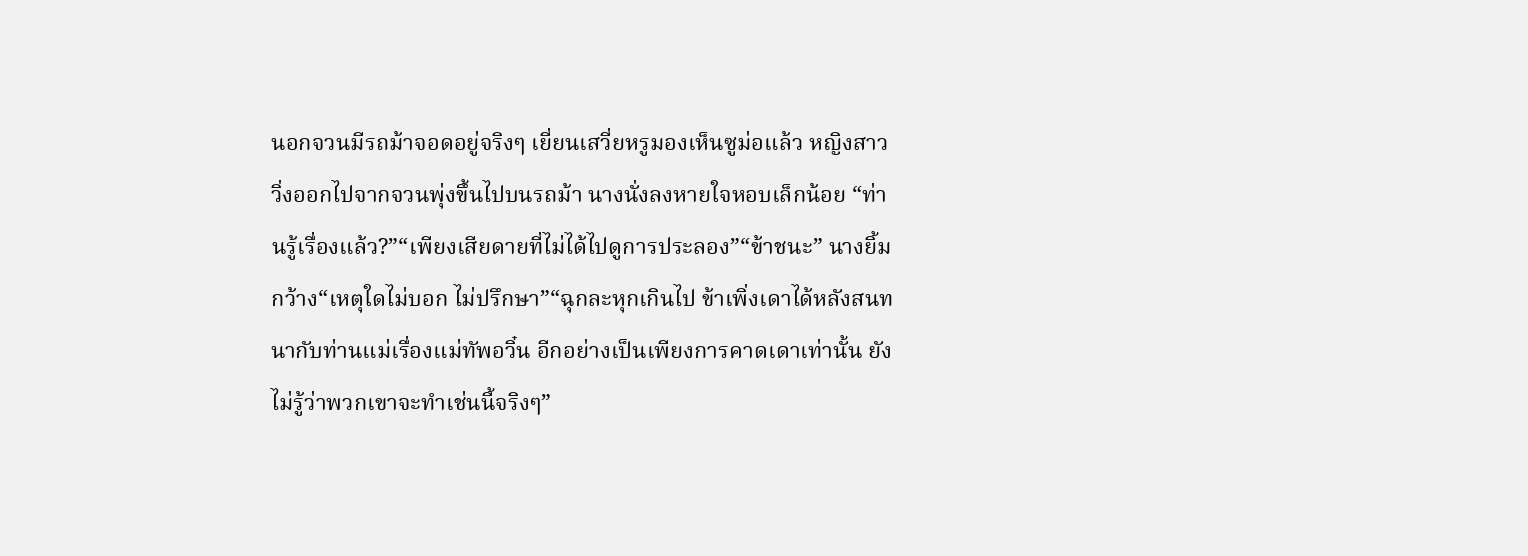นอกจวนมีรถม้าจอดอยู่จริงๆ เยี่ยนเสวี่ยหรูมองเห็นซูม่อแล้ว หญิงสาววิ่งออกไปจากจวนพุ่งขึ้นไปบนรถม้า นางนั่งลงหายใจหอบเล็กน้อย “ท่านรู้เรื่องแล้ว?”“เพียงเสียดายที่ไม่ได้ไปดูการประลอง”“ข้าชนะ” นางยิ้มกว้าง“เหตุใดไม่บอก ไม่ปรึกษา”“ฉุกละหุกเกินไป ข้าเพิ่งเดาได้หลังสนทนากับท่านแม่เรื่องแม่ทัพอวิ๋น อีกอย่างเป็นเพียงการคาดเดาเท่านั้น ยังไม่รู้ว่าพวกเขาจะทำเช่นนี้จริงๆ”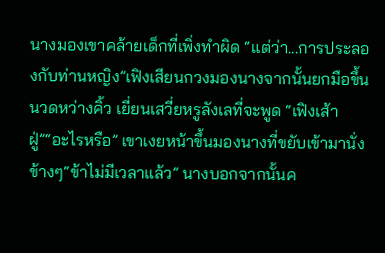นางมองเขาคล้ายเด็กที่เพิ่งทำผิด “แต่ว่า...การประลองกับท่านหญิง”เฟิงเสียนกวงมองนางจากนั้นยกมือขึ้นนวดหว่างคิ้ว เยี่ยนเสวี่ยหรูลังเลที่จะพูด “เฟิงเส้าฝู่”“อะไรหรือ” เขาเงยหน้าขึ้นมองนางที่ขยับเข้ามานั่งข้างๆ“ข้าไม่มีเวลาแล้ว” นางบอกจากนั้นค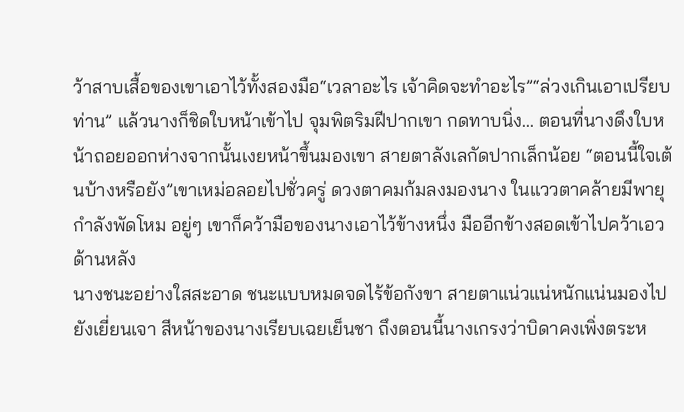ว้าสาบเสื้อของเขาเอาไว้ทั้งสองมือ“เวลาอะไร เจ้าคิดจะทำอะไร”“ล่วงเกินเอาเปรียบท่าน” แล้วนางก็ชิดใบหน้าเข้าไป จุมพิตริมฝีปากเขา กดทาบนิ่ง... ตอนที่นางดึงใบหน้าถอยออกห่างจากนั้นเงยหน้าขึ้นมองเขา สายตาลังเลกัดปากเล็กน้อย “ตอนนี้ใจเต้นบ้างหรือยัง”เขาเหม่อลอยไปชั่วครู่ ดวงตาคมก้มลงมองนาง ในแววตาคล้ายมีพายุกำลังพัดโหม อยู่ๆ เขาก็คว้ามือของนางเอาไว้ข้างหนึ่ง มืออีกข้างสอดเข้าไปคว้าเอวด้านหลัง
นางชนะอย่างใสสะอาด ชนะแบบหมดจดไร้ข้อกังขา สายตาแน่วแน่หนักแน่นมองไปยังเยี่ยนเจา สีหน้าของนางเรียบเฉยเย็นชา ถึงตอนนี้นางเกรงว่าบิดาคงเพิ่งตระห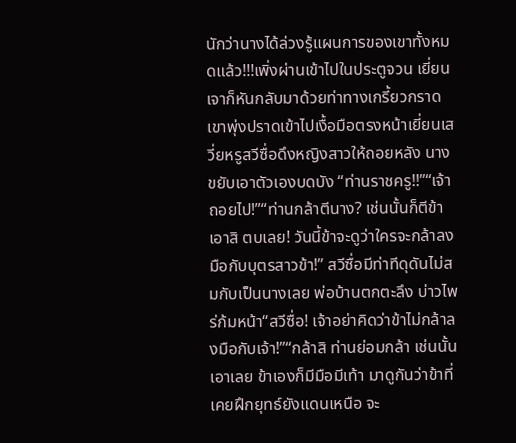นักว่านางได้ล่วงรู้แผนการของเขาทั้งหมดแล้ว!!!เพิ่งผ่านเข้าไปในประตูจวน เยี่ยนเจาก็หันกลับมาด้วยท่าทางเกรี้ยวกราด เขาพุ่งปราดเข้าไปเงื้อมือตรงหน้าเยี่ยนเสวี่ยหรูสวีซื่อดึงหญิงสาวให้ถอยหลัง นางขยับเอาตัวเองบดบัง “ท่านราชครู!!”“เจ้าถอยไป!”“ท่านกล้าตีนาง? เช่นนั้นก็ตีข้า เอาสิ ตบเลย! วันนี้ข้าจะดูว่าใครจะกล้าลงมือกับบุตรสาวข้า!” สวีซื่อมีท่าทีดุดันไม่สมกับเป็นนางเลย พ่อบ้านตกตะลึง บ่าวไพร่ก้มหน้า“สวีซื่อ! เจ้าอย่าคิดว่าข้าไม่กล้าลงมือกับเจ้า!”“กล้าสิ ท่านย่อมกล้า เช่นนั้นเอาเลย ข้าเองก็มีมือมีเท้า มาดูกันว่าข้าที่เคยฝึกยุทธ์ยังแดนเหนือ จะ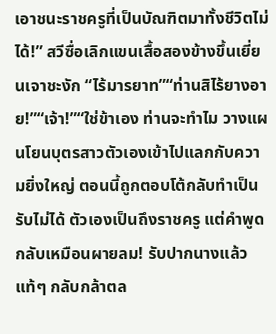เอาชนะราชครูที่เป็นบัณฑิตมาทั้งชีวิตไม่ได้!” สวีซื่อเลิกแขนเสื้อสองข้างขึ้นเยี่ยนเจาชะงัก “ไร้มารยาท”“ท่านสิไร้ยางอาย!”“เจ้า!”“ใช่ข้าเอง ท่านจะทำไม วางแผนโยนบุตรสาวตัวเองเข้าไปแลกกับความยิ่งใหญ่ ตอนนี้ถูกตอบโต้กลับทำเป็นรับไม่ได้ ตัวเองเป็นถึงราชครู แต่คำพูดกลับเหมือนผายลม! รับปากนางแล้วแท้ๆ กลับกล้าตล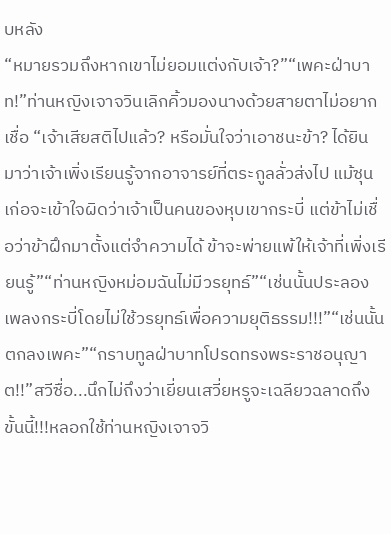บหลัง
“หมายรวมถึงหากเขาไม่ยอมแต่งกับเจ้า?”“เพคะฝ่าบาท!”ท่านหญิงเจาจวินเลิกคิ้วมองนางด้วยสายตาไม่อยากเชื่อ “เจ้าเสียสติไปแล้ว? หรือมั่นใจว่าเอาชนะข้า? ได้ยินมาว่าเจ้าเพิ่งเรียนรู้จากอาจารย์ที่ตระกูลลั่วส่งไป แม้ซุนเก่อจะเข้าใจผิดว่าเจ้าเป็นคนของหุบเขากระบี่ แต่ข้าไม่เชื่อว่าข้าฝึกมาตั้งแต่จำความได้ ข้าจะพ่ายแพ้ให้เจ้าที่เพิ่งเรียนรู้”“ท่านหญิงหม่อมฉันไม่มีวรยุทธ์”“เช่นนั้นประลองเพลงกระบี่โดยไม่ใช้วรยุทธ์เพื่อความยุติธรรม!!!”“เช่นนั้นตกลงเพคะ”“กราบทูลฝ่าบาทโปรดทรงพระราชอนุญาต!!”สวีซื่อ...นึกไม่ถึงว่าเยี่ยนเสวี่ยหรูจะเฉลียวฉลาดถึงขั้นนี้!!!หลอกใช้ท่านหญิงเจาจวิ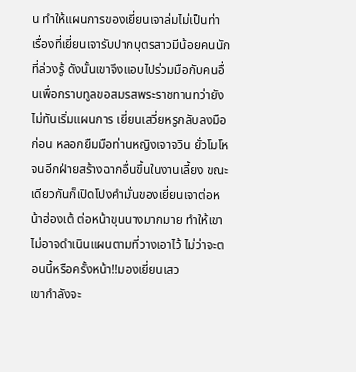น ทำให้แผนการของเยี่ยนเจาล่มไม่เป็นท่า เรื่องที่เยี่ยนเจารับปากบุตรสาวมีน้อยคนนักที่ล่วงรู้ ดังนั้นเขาจึงแอบไปร่วมมือกับคนอื่นเพื่อกราบทูลขอสมรสพระราชทานทว่ายังไม่ทันเริ่มแผนการ เยี่ยนเสวี่ยหรูกลับลงมือก่อน หลอกยืมมือท่านหญิงเจาจวิน ยั่วโมโหจนอีกฝ่ายสร้างฉากอื่นขึ้นในงานเลี้ยง ขณะเดียวกันก็เปิดโปงคำมั่นของเยี่ยนเจาต่อหน้าฮ่องเต้ ต่อหน้าขุนนางมากมาย ทำให้เขาไม่อาจดำเนินแผนตามที่วางเอาไว้ ไม่ว่าจะตอนนี้หรือครั้งหน้า!!มองเยี่ยนเสว
เขากำลังจะ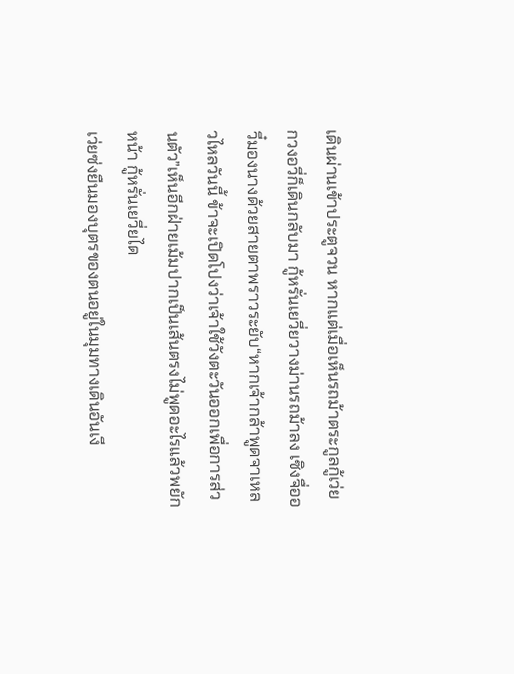เดินผ่านเข้าประตูจวน หากแต่เมื่อเห็นรถม้าตระกูลกู้เว่ยกวงอวี่ก็เดินกลับมา กู้หรั่นเยวี่ยวางม่านรถม้าลง เซิงจื่ออวี๋มองนางด้วยสายตาพราวระยับ“หากเจ้ากล้าพูดจาเหลวไหลวันนี้ ข้าจะเปิดโปงว่าเจ้าใช้วังตะวันออกเพื่อการส่วนตัว”เห็นอีกฝ่ายเม้มปากเป็นเส้นตรงไม่พูดอะไรแล้วพยักหน้า กู้หรั่นเยวี่ยได
เว่ยซ่งยืนมองบุตรของตนอยู่ในมุมทางเดินอันเงี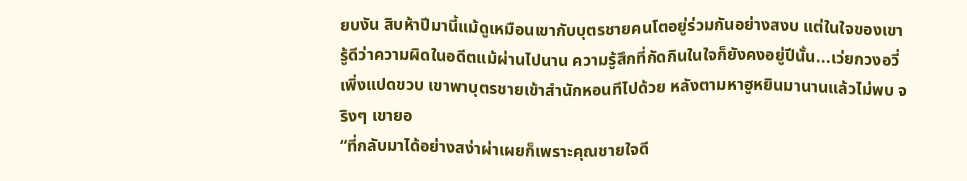ยบงัน สิบห้าปีมานี้แม้ดูเหมือนเขากับบุตรชายคนโตอยู่ร่วมกันอย่างสงบ แต่ในใจของเขารู้ดีว่าความผิดในอดีตแม้ผ่านไปนาน ความรู้สึกที่กัดกินในใจก็ยังคงอยู่ปีนั้น...เว่ยกวงอวี่เพิ่งแปดขวบ เขาพาบุตรชายเข้าสำนักหอนทีไปด้วย หลังตามหาฮูหยินมานานแล้วไม่พบ จริงๆ เขายอ
“ที่กลับมาได้อย่างสง่าผ่าเผยก็เพราะคุณชายใจดี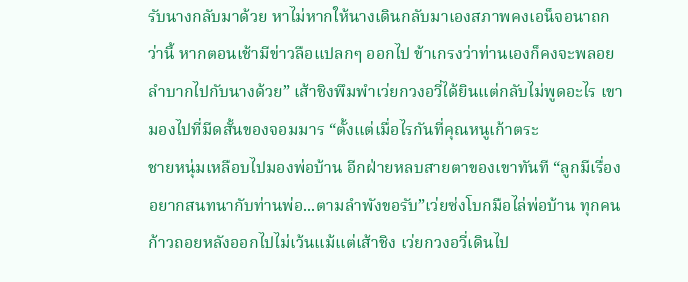รับนางกลับมาด้วย หาไม่หากให้นางเดินกลับมาเองสภาพคงเอน็จอนาถกว่านี้ หากตอนเช้ามีข่าวลือแปลกๆ ออกไป ข้าเกรงว่าท่านเองก็คงจะพลอยลำบากไปกับนางด้วย” เส้าชิงพึมพำเว่ยกวงอวี่ได้ยินแต่กลับไม่พูดอะไร เขามองไปที่มีดสั้นของจอมมาร “ตั้งแต่เมื่อไรกันที่คุณหนูเก้าตระ
ชายหนุ่มเหลือบไปมองพ่อบ้าน อีกฝ่ายหลบสายตาของเขาทันที “ลูกมีเรื่องอยากสนทนากับท่านพ่อ...ตามลำพังขอรับ”เว่ยซ่งโบกมือไล่พ่อบ้าน ทุกคนก้าวถอยหลังออกไปไม่เว้นแม้แต่เส้าชิง เว่ยกวงอวี่เดินไป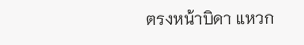ตรงหน้าบิดา แหวก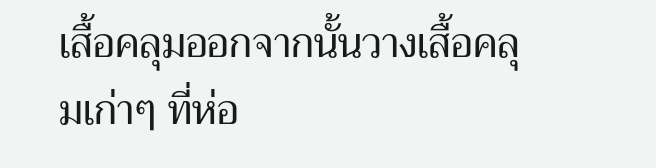เสื้อคลุมออกจากนั้นวางเสื้อคลุมเก่าๆ ที่ห่อ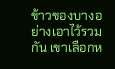ข้าวของบางอย่างเอาไว้รวมกัน เขาเลือกห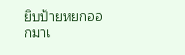ยิบป้ายหยกออกมาเ